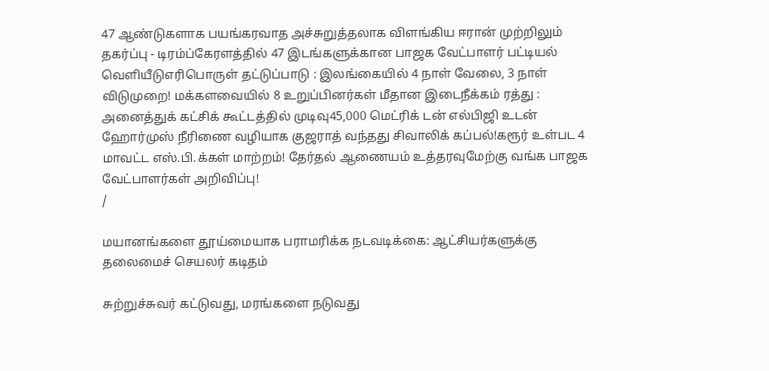47 ஆண்டுகளாக பயங்கரவாத அச்சுறுத்தலாக விளங்கிய ஈரான் முற்றிலும் தகர்ப்பு - டிரம்ப்கேரளத்தில் 47 இடங்களுக்கான பாஜக வேட்பாளர் பட்டியல் வெளியீடுஎரிபொருள் தட்டுப்பாடு : இலங்கையில் 4 நாள் வேலை, 3 நாள் விடுமுறை! மக்களவையில் 8 உறுப்பினர்கள் மீதான இடைநீக்கம் ரத்து : அனைத்துக் கட்சிக் கூட்டத்தில் முடிவு45,000 மெட்ரிக் டன் எல்பிஜி உடன் ஹோர்முஸ் நீரிணை வழியாக குஜராத் வந்தது சிவாலிக் கப்பல்!கரூர் உள்பட 4 மாவட்ட எஸ்.பி.க்கள் மாற்றம்! தேர்தல் ஆணையம் உத்தரவுமேற்கு வங்க பாஜக வேட்பாளர்கள் அறிவிப்பு!
/

மயானங்களை தூய்மையாக பராமரிக்க நடவடிக்கை: ஆட்சியர்களுக்கு தலைமைச் செயலர் கடிதம்

சுற்றுச்சுவர் கட்டுவது, மரங்களை நடுவது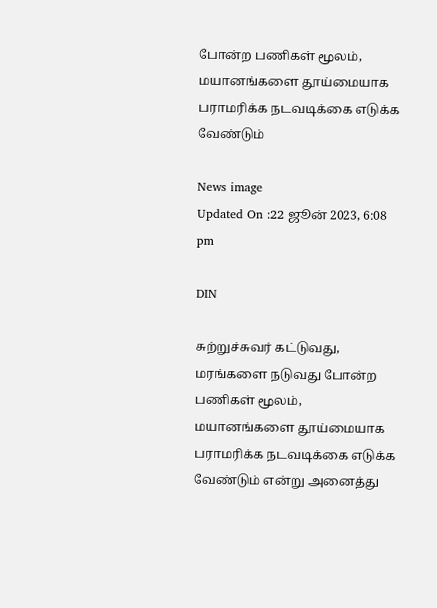போன்ற பணிகள் மூலம், மயானங்களை தூய்மையாக பராமரிக்க நடவடிக்கை எடுக்க வேண்டும்

News image
Updated On :22 ஜூன் 2023, 6:08 pm

DIN

சுற்றுச்சுவர் கட்டுவது, மரங்களை நடுவது போன்ற பணிகள் மூலம், மயானங்களை தூய்மையாக பராமரிக்க நடவடிக்கை எடுக்க வேண்டும் என்று அனைத்து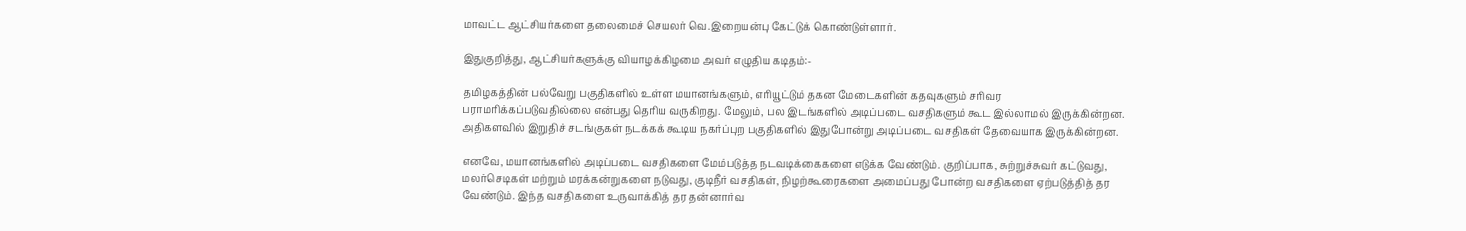மாவட்ட ஆட்சியர்களை தலைமைச் செயலர் வெ.இறையன்பு கேட்டுக் கொண்டுள்ளார்.

இதுகுறித்து, ஆட்சியர்களுக்கு வியாழக்கிழமை அவர் எழுதிய கடிதம்:-

தமிழகத்தின் பல்வேறு பகுதிகளில் உள்ள மயானங்களும், எரியூட்டும் தகன மேடைகளின் கதவுகளும் சரிவர பராமரிக்கப்படுவதில்லை என்பது தெரிய வருகிறது. மேலும், பல இடங்களில் அடிப்படை வசதிகளும் கூட இல்லாமல் இருக்கின்றன. அதிகளவில் இறுதிச் சடங்குகள் நடக்கக் கூடிய நகர்ப்புற பகுதிகளில் இதுபோன்று அடிப்படை வசதிகள் தேவையாக இருக்கின்றன.

எனவே, மயானங்களில் அடிப்படை வசதிகளை மேம்படுத்த நடவடிக்கைகளை எடுக்க வேண்டும். குறிப்பாக, சுற்றுச்சுவர் கட்டுவது, மலர்செடிகள் மற்றும் மரக்கன்றுகளை நடுவது, குடிநீர் வசதிகள், நிழற்கூரைகளை அமைப்பது போன்ற வசதிகளை ஏற்படுத்தித் தர வேண்டும். இந்த வசதிகளை உருவாக்கித் தர தன்னார்வ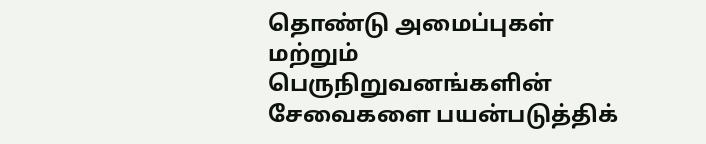தொண்டு அமைப்புகள் மற்றும் பெருநிறுவனங்களின் சேவைகளை பயன்படுத்திக்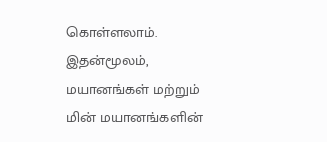கொள்ளலாம். இதன்மூலம், மயானங்கள் மற்றும் மின் மயானங்களின்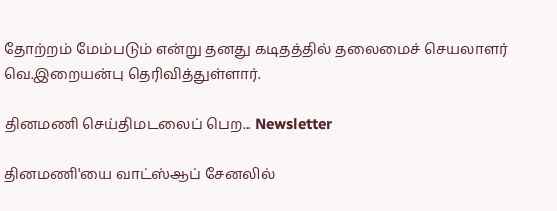தோற்றம் மேம்படும் என்று தனது கடிதத்தில் தலைமைச் செயலாளர் வெ.இறையன்பு தெரிவித்துள்ளார்.

தினமணி செய்திமடலைப் பெற... Newsletter

தினமணி'யை வாட்ஸ்ஆப் சேனலில்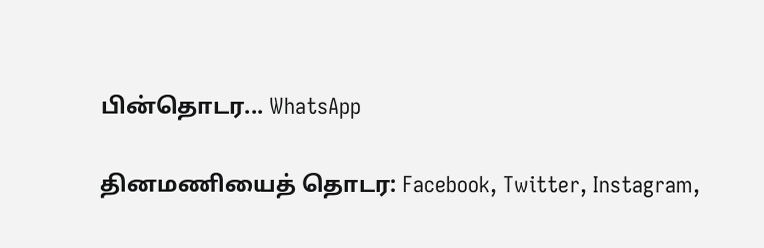பின்தொடர... WhatsApp

தினமணியைத் தொடர: Facebook, Twitter, Instagram,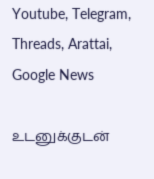Youtube, Telegram, Threads, Arattai, Google News

உடனுக்குடன்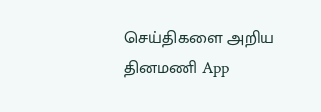செய்திகளை அறிய தினமணி App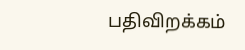பதிவிறக்கம்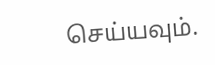செய்யவும்.